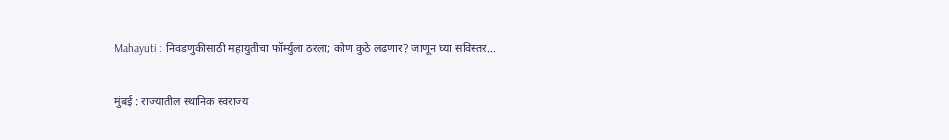Mahayuti : निवडणुकीसाठी महायुतीचा फॉर्म्युला ठरला; कोण कुठे लढणार? जाणून घ्या सविस्तर…

मुंबई : राज्यातील स्थानिक स्वराज्य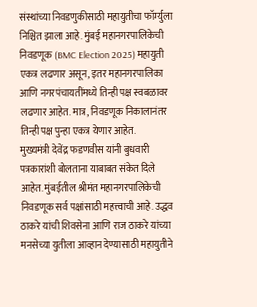संस्थांच्या निवडणुकीसाठी महायुतीचा फॉर्म्युला निश्चित झाला आहे. मुंबई महानगरपालिकेची निवडणूक (BMC Election 2025) महायुती एकत्र लढणार असून, इतर महानगरपालिका आणि नगरपंचायतींमध्ये तिन्ही पक्ष स्वबळावर लढणार आहेत. मात्र, निवडणूक निकालानंतर तिन्ही पक्ष पुन्हा एकत्र येणार आहेत.
मुख्यमंत्री देवेंद्र फडणवीस यांनी बुधवारी पत्रकारांशी बोलताना याबाबत संकेत दिले आहेत. मुंबईतील श्रीमंत महानगरपालिकेची निवडणूक सर्व पक्षांसाठी महत्त्वाची आहे. उद्धव ठाकरे यांची शिवसेना आणि राज ठाकरे यांच्या मनसेच्या युतीला आव्हान देण्यासाठी महायुतीने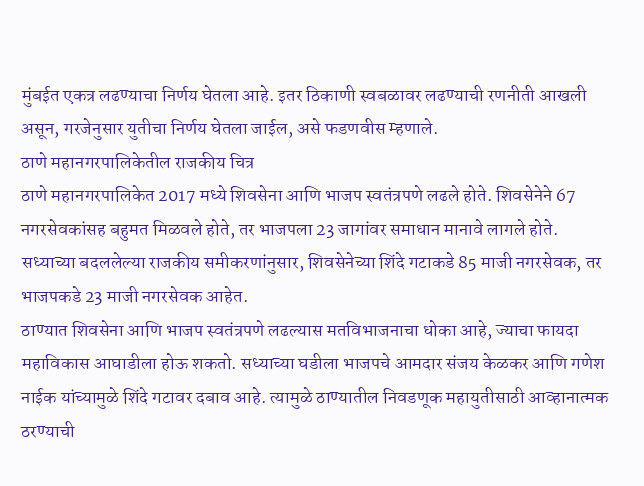मुंबईत एकत्र लढण्याचा निर्णय घेतला आहे. इतर ठिकाणी स्वबळावर लढण्याची रणनीती आखली असून, गरजेनुसार युतीचा निर्णय घेतला जाईल, असे फडणवीस म्हणाले.
ठाणे महानगरपालिकेतील राजकीय चित्र
ठाणे महानगरपालिकेत 2017 मध्ये शिवसेना आणि भाजप स्वतंत्रपणे लढले होते. शिवसेनेने 67 नगरसेवकांसह बहुमत मिळवले होते, तर भाजपला 23 जागांवर समाधान मानावे लागले होते. सध्याच्या बदललेल्या राजकीय समीकरणांनुसार, शिवसेनेच्या शिंदे गटाकडे 85 माजी नगरसेवक, तर भाजपकडे 23 माजी नगरसेवक आहेत.
ठाण्यात शिवसेना आणि भाजप स्वतंत्रपणे लढल्यास मतविभाजनाचा धोका आहे, ज्याचा फायदा महाविकास आघाडीला होऊ शकतो. सध्याच्या घडीला भाजपचे आमदार संजय केळकर आणि गणेश नाईक यांच्यामुळे शिंदे गटावर दबाव आहे. त्यामुळे ठाण्यातील निवडणूक महायुतीसाठी आव्हानात्मक ठरण्याची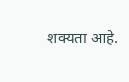शक्यता आहे.